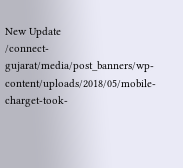New Update
/connect-gujarat/media/post_banners/wp-content/uploads/2018/05/mobile-charget-took-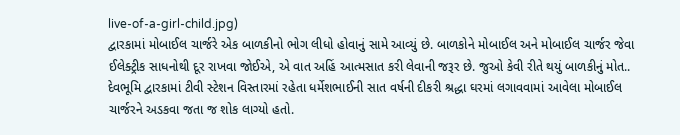live-of-a-girl-child.jpg)
દ્વારકામાં મોબાઈલ ચાર્જરે એક બાળકીનો ભોગ લીધો હોવાનું સામે આવ્યું છે. બાળકોને મોબાઈલ અને મોબાઈલ ચાર્જર જેવા ઈલેક્ટ્રીક સાધનોથી દૂર રાખવા જોઈએ, એ વાત અહિં આત્મસાત કરી લેવાની જરૂર છે. જુઓ કેવી રીતે થયું બાળકીનું મોત..
દેવભૂમિ દ્વારકામાં ટીવી સ્ટેશન વિસ્તારમાં રહેતા ધર્મેશભાઈની સાત વર્ષની દીકરી શ્રદ્ધા ઘરમાં લગાવવામાં આવેલા મોબાઈલ ચાર્જરને અડકવા જતા જ શોક લાગ્યો હતો.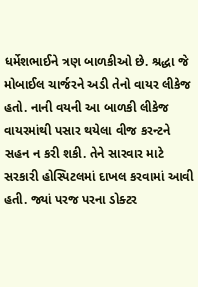ધર્મેશભાઈને ત્રણ બાળકીઓ છે. શ્રદ્ધા જે મોબાઈલ ચાર્જરને અડી તેનો વાયર લીકેજ હતો. નાની વયની આ બાળકી લીકેજ વાયરમાંથી પસાર થયેલા વીજ કરન્ટને સહન ન કરી શકી. તેને સારવાર માટે સરકારી હોસ્પિટલમાં દાખલ કરવામાં આવી હતી. જ્યાં પરજ પરના ડોક્ટર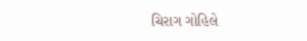ચિરાગ ગોહિલે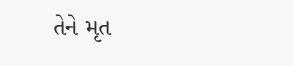તેને મૃત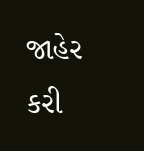જાહેર કરી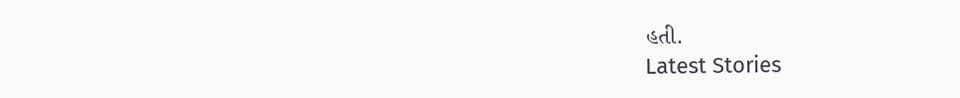હતી.
Latest Stories